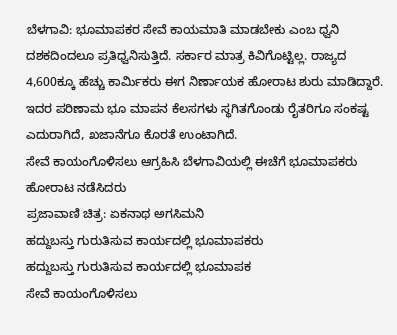ಬೆಳಗಾವಿ: ಭೂಮಾಪಕರ ಸೇವೆ ಕಾಯಮಾತಿ ಮಾಡಬೇಕು ಎಂಬ ಧ್ವನಿ ದಶಕದಿಂದಲೂ ಪ್ರತಿಧ್ವನಿಸುತ್ತಿದೆ. ಸರ್ಕಾರ ಮಾತ್ರ ಕಿವಿಗೊಟ್ಟಿಲ್ಲ. ರಾಜ್ಯದ 4,600ಕ್ಕೂ ಹೆಚ್ಚು ಕಾರ್ಮಿಕರು ಈಗ ನಿರ್ಣಾಯಕ ಹೋರಾಟ ಶುರು ಮಾಡಿದ್ದಾರೆ. ಇದರ ಪರಿಣಾಮ ಭೂ ಮಾಪನ ಕೆಲಸಗಳು ಸ್ಥಗಿತಗೊಂಡು ರೈತರಿಗೂ ಸಂಕಷ್ಟ ಎದುರಾಗಿದೆ, ಖಜಾನೆಗೂ ಕೊರತೆ ಉಂಟಾಗಿದೆ.
ಸೇವೆ ಕಾಯಂಗೊಳಿಸಲು ಆಗ್ರಹಿಸಿ ಬೆಳಗಾವಿಯಲ್ಲಿ ಈಚೆಗೆ ಭೂಮಾಪಕರು ಹೋರಾಟ ನಡೆಸಿದರು
ಪ್ರಜಾವಾಣಿ ಚಿತ್ರ: ಏಕನಾಥ ಅಗಸಿಮನಿ
ಹದ್ದುಬಸ್ತು ಗುರುತಿಸುವ ಕಾರ್ಯದಲ್ಲಿ ಭೂಮಾಪಕರು
ಹದ್ದುಬಸ್ತು ಗುರುತಿಸುವ ಕಾರ್ಯದಲ್ಲಿ ಭೂಮಾಪಕ
ಸೇವೆ ಕಾಯಂಗೊಳಿಸಲು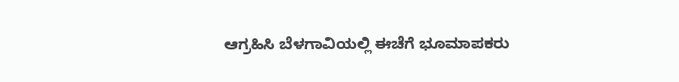ಆಗ್ರಹಿಸಿ ಬೆಳಗಾವಿಯಲ್ಲಿ ಈಚೆಗೆ ಭೂಮಾಪಕರು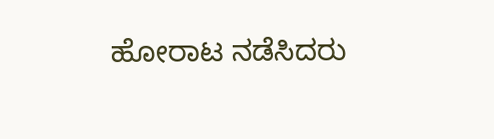ಹೋರಾಟ ನಡೆಸಿದರು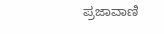ಪ್ರಜಾವಾಣಿ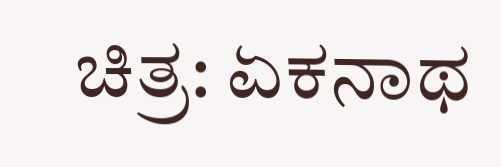ಚಿತ್ರ: ಏಕನಾಥ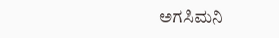ಅಗಸಿಮನಿ